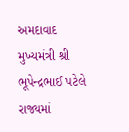અમદાવાદ
મુખ્યમંત્રી શ્રી ભૂપેન્દ્રભાઈ પટેલે રાજ્યમાં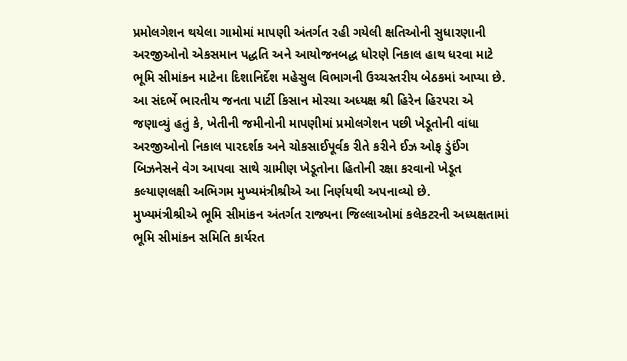પ્રમોલગેશન થયેલા ગામોમાં માપણી અંતર્ગત રહી ગયેલી ક્ષતિઓની સુધારણાની અરજીઓનો એકસમાન પદ્ધતિ અને આયોજનબદ્ધ ધોરણે નિકાલ હાથ ધરવા માટે ભૂમિ સીમાંકન માટેના દિશાનિર્દેશ મહેસુલ વિભાગની ઉચ્ચસ્તરીય બેઠકમાં આપ્યા છે.
આ સંદર્ભે ભારતીય જનતા પાર્ટી કિસાન મોરચા અધ્યક્ષ શ્રી હિરેન હિરપરા એ જણાવ્યું હતું કે, ખેતીની જમીનોની માપણીમાં પ્રમોલગેશન પછી ખેડૂતોની વાંધા અરજીઓનો નિકાલ પારદર્શક અને ચોકસાઈપૂર્વક રીતે કરીને ઈઝ ઓફ ડુંઈંગ બિઝનેસને વેગ આપવા સાથે ગ્રામીણ ખેડૂતોના હિતોની રક્ષા કરવાનો ખેડૂત કલ્યાણલક્ષી અભિગમ મુખ્યમંત્રીશ્રીએ આ નિર્ણયથી અપનાવ્યો છે.
મુખ્યમંત્રીશ્રીએ ભૂમિ સીમાંકન અંતર્ગત રાજ્યના જિલ્લાઓમાં કલેકટરની અધ્યક્ષતામાં ભૂમિ સીમાંકન સમિતિ કાર્યરત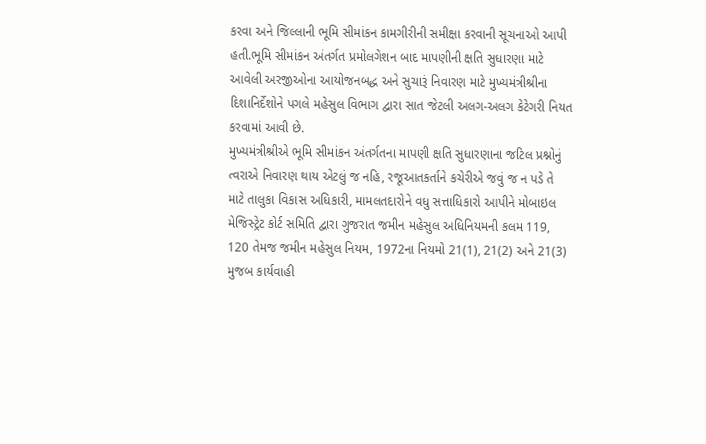કરવા અને જિલ્લાની ભૂમિ સીમાંકન કામગીરીની સમીક્ષા કરવાની સૂચનાઓ આપી હતી.ભૂમિ સીમાંકન અંતર્ગત પ્રમોલગેશન બાદ માપણીની ક્ષતિ સુધારણા માટે આવેલી અરજીઓના આયોજનબદ્ધ અને સુચારૂં નિવારણ માટે મુખ્યમંત્રીશ્રીના દિશાનિર્દેશોને પગલે મહેસુલ વિભાગ દ્વારા સાત જેટલી અલગ-અલગ કેટેગરી નિયત કરવામાં આવી છે.
મુખ્યમંત્રીશ્રીએ ભૂમિ સીમાંકન અંતર્ગતના માપણી ક્ષતિ સુધારણાના જટિલ પ્રશ્નોનું ત્વરાએ નિવારણ થાય એટલું જ નહિ, રજૂઆતકર્તાને કચેરીએ જવું જ ન પડે તે માટે તાલુકા વિકાસ અધિકારી, મામલતદારોને વધુ સત્તાધિકારો આપીને મોબાઇલ મેજિસ્ટ્રેટ કોર્ટ સમિતિ દ્વારા ગુજરાત જમીન મહેસુલ અધિનિયમની કલમ 119, 120 તેમજ જમીન મહેસુલ નિયમ, 1972ના નિયમો 21(1), 21(2) અને 21(3) મુજબ કાર્યવાહી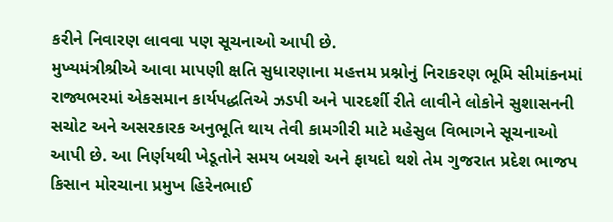કરીને નિવારણ લાવવા પણ સૂચનાઓ આપી છે.
મુખ્યમંત્રીશ્રીએ આવા માપણી ક્ષતિ સુધારણાના મહત્તમ પ્રશ્નોનું નિરાકરણ ભૂમિ સીમાંકનમાં રાજ્યભરમાં એકસમાન કાર્યપદ્ધતિએ ઝડપી અને પારદર્શી રીતે લાવીને લોકોને સુશાસનની સચોટ અને અસરકારક અનુભૂતિ થાય તેવી કામગીરી માટે મહેસુલ વિભાગને સૂચનાઓ આપી છે. આ નિર્ણયથી ખેડૂતોને સમય બચશે અને ફાયદો થશે તેમ ગુજરાત પ્રદેશ ભાજપ કિસાન મોરચાના પ્રમુખ હિરેનભાઈ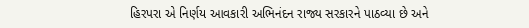હિરપરા એ નિર્ણય આવકારી અભિનંદન રાજ્ય સરકારને પાઠવ્યા છે અને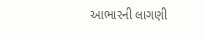આભારની લાગણી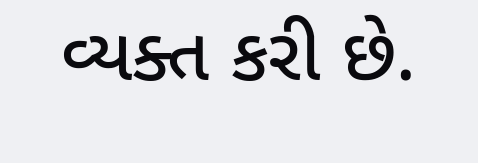વ્યક્ત કરી છે.